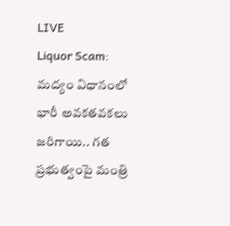LIVE
Liquor Scam: మద్యం విధానంలో భారీ అవకతవకలు జరిగాయి.. గత ప్రభుత్వంపై మంత్రి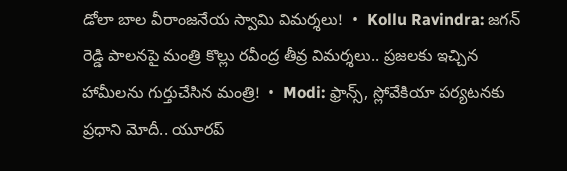డోలా బాల వీరాంజనేయ స్వామి విమర్శలు!  •  Kollu Ravindra: జగన్ రెడ్డి పాలనపై మంత్రి కొల్లు రవీంద్ర తీవ్ర విమర్శలు.. ప్రజలకు ఇచ్చిన హామీలను గుర్తుచేసిన మంత్రి!  •  Modi: ఫ్రాన్స్, స్లోవేకియా పర్యటనకు ప్రధాని మోదీ.. యూరప్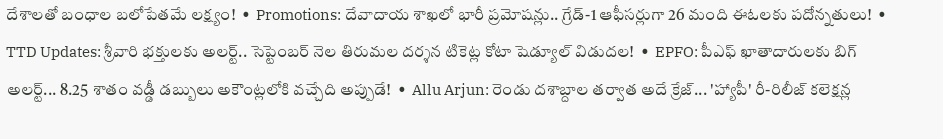దేశాలతో బంధాల బలోపేతమే లక్ష్యం!  •  Promotions: దేవాదాయ శాఖలో భారీ ప్రమోషన్లు.. గ్రేడ్-1 ఆఫీసర్లుగా 26 మంది ఈఓలకు పదోన్నతులు!  •  TTD Updates: శ్రీవారి భక్తులకు అలర్ట్.. సెప్టెంబర్ నెల తిరుమల దర్శన టికెట్ల కోటా షెడ్యూల్ విడుదల!  •  EPFO: పీఎఫ్ ఖాతాదారులకు బిగ్ అలర్ట్... 8.25 శాతం వడ్డీ డబ్బులు అకౌంట్లలోకి వచ్చేది అప్పుడే!  •  Allu Arjun: రెండు దశాబ్దాల తర్వాత అదే క్రేజ్... 'హ్యాపీ' రీ-రిలీజ్ కలెక్షన్ల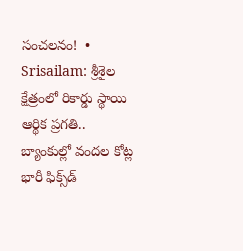సంచలనం!  •  Srisailam: శ్రీశైల క్షేత్రంలో రికార్డు స్థాయి ఆర్థిక ప్రగతి.. బ్యాంకుల్లో వందల కోట్ల భారీ ఫిక్స్‌డ్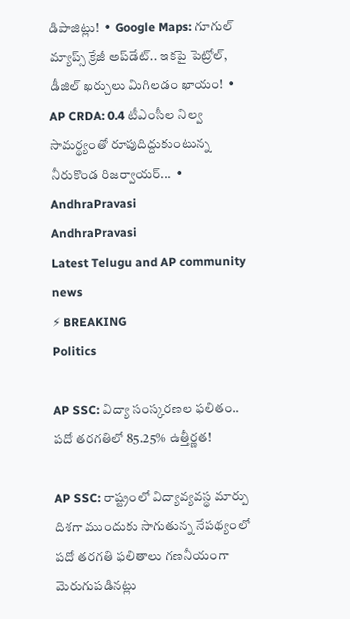డిపాజిట్లు!  •  Google Maps: గూగుల్ మ్యాప్స్ క్రేజీ అప్‌డేట్.. ఇకపై పెట్రోల్, డీజిల్ ఖర్చులు మిగిలడం ఖాయం!  •  AP CRDA: 0.4 టీఎంసీల నిల్వ సామర్థ్యంతో రూపుదిద్దుకుంటున్న నీరుకొండ రిజర్వాయర్...  •
AndhraPravasi
AndhraPravasi
Latest Telugu and AP community news
⚡ BREAKING
Politics

AP SSC: విద్యా సంస్కరణల ఫలితం.. పదో తరగతిలో 85.25% ఉత్తీర్ణత!

AP SSC: రాష్ట్రంలో విద్యావ్యవస్థ మార్పు దిశగా ముందుకు సాగుతున్న నేపథ్యంలో పదో తరగతి ఫలితాలు గణనీయంగా మెరుగుపడినట్లు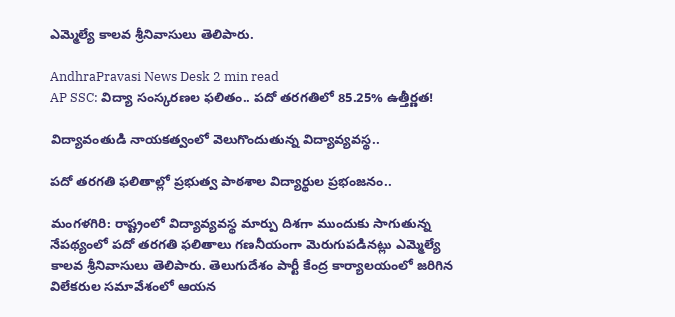ఎమ్మెల్యే కాలవ శ్రీనివాసులు తెలిపారు.

AndhraPravasi News Desk 2 min read
AP SSC: విద్యా సంస్కరణల ఫలితం.. పదో తరగతిలో 85.25% ఉత్తీర్ణత!

విద్యావంతుడి నాయకత్వంలో వెలుగొందుతున్న విద్యావ్యవస్థ..

పదో తరగతి ఫలితాల్లో ప్రభుత్వ పాఠశాల విద్యార్థుల ప్రభంజనం..

మంగళగిరి: రాష్ట్రంలో విద్యావ్యవస్థ మార్పు దిశగా ముందుకు సాగుతున్న నేపథ్యంలో పదో తరగతి ఫలితాలు గణనీయంగా మెరుగుపడినట్లు ఎమ్మెల్యే కాలవ శ్రీనివాసులు తెలిపారు. తెలుగుదేశం పార్టీ కేంద్ర కార్యాలయంలో జరిగిన విలేకరుల సమావేశంలో ఆయన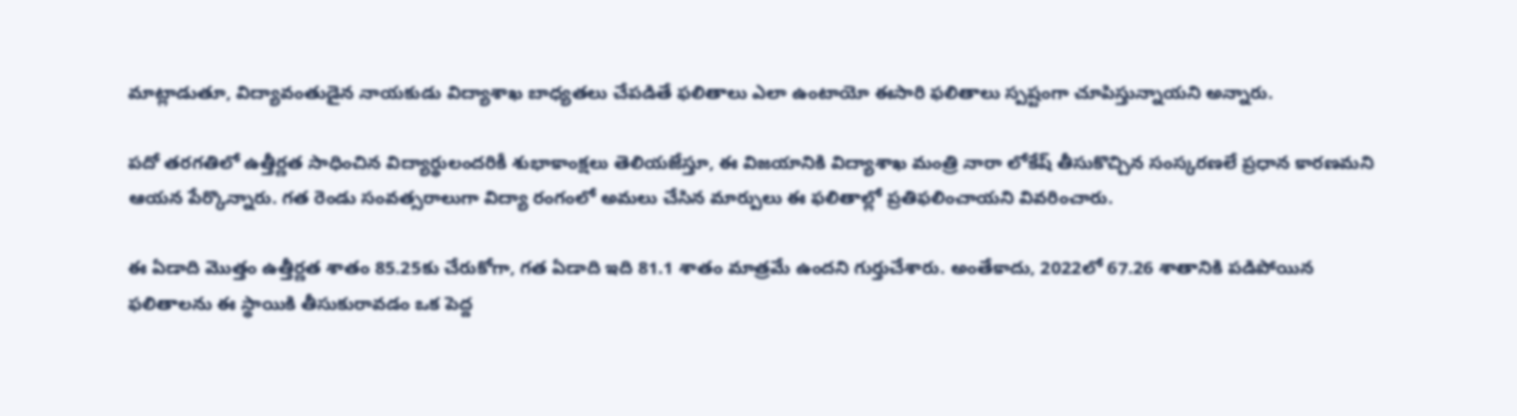మాట్లాడుతూ, విద్యావంతుడైన నాయకుడు విద్యాశాఖ బాధ్యతలు చేపడితే ఫలితాలు ఎలా ఉంటాయో ఈసారి ఫలితాలు స్పష్టంగా చూపిస్తున్నాయని అన్నారు.

పదో తరగతిలో ఉత్తీర్ణత సాధించిన విద్యార్థులందరికీ శుభాకాంక్షలు తెలియజేస్తూ, ఈ విజయానికి విద్యాశాఖ మంత్రి నారా లోకేష్ తీసుకొచ్చిన సంస్కరణలే ప్రధాన కారణమని ఆయన పేర్కొన్నారు. గత రెండు సంవత్సరాలుగా విద్యా రంగంలో అమలు చేసిన మార్పులు ఈ ఫలితాల్లో ప్రతిఫలించాయని వివరించారు.

ఈ ఏడాది మొత్తం ఉత్తీర్ణత శాతం 85.25కు చేరుకోగా, గత ఏడాది ఇది 81.1 శాతం మాత్రమే ఉందని గుర్తుచేశారు. అంతేకాదు, 2022లో 67.26 శాతానికి పడిపోయిన ఫలితాలను ఈ స్థాయికి తీసుకురావడం ఒక పెద్ద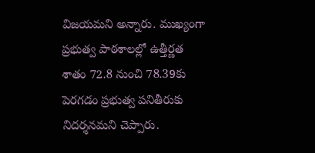విజయమని అన్నారు. ముఖ్యంగా ప్రభుత్వ పాఠశాలల్లో ఉత్తీర్ణత శాతం 72.8 నుంచి 78.39కు పెరగడం ప్రభుత్వ పనితీరుకు నిదర్శనమని చెప్పారు.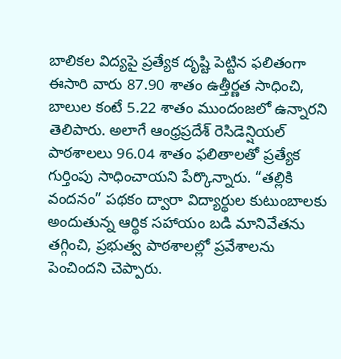బాలికల విద్యపై ప్రత్యేక దృష్టి పెట్టిన ఫలితంగా ఈసారి వారు 87.90 శాతం ఉత్తీర్ణత సాధించి, బాలుల కంటే 5.22 శాతం ముందంజలో ఉన్నారని తెలిపారు. అలాగే ఆంధ్రప్రదేశ్ రెసిడెన్షియల్ పాఠశాలలు 96.04 శాతం ఫలితాలతో ప్రత్యేక గుర్తింపు సాధించాయని పేర్కొన్నారు. “తల్లికి వందనం” పథకం ద్వారా విద్యార్థుల కుటుంబాలకు అందుతున్న ఆర్థిక సహాయం బడి మానివేతను తగ్గించి, ప్రభుత్వ పాఠశాలల్లో ప్రవేశాలను పెంచిందని చెప్పారు.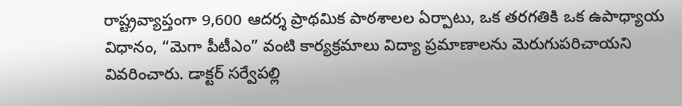రాష్ట్రవ్యాప్తంగా 9,600 ఆదర్శ ప్రాథమిక పాఠశాలల ఏర్పాటు, ఒక తరగతికి ఒక ఉపాధ్యాయ విధానం, “మెగా పీటీఎం” వంటి కార్యక్రమాలు విద్యా ప్రమాణాలను మెరుగుపరిచాయని వివరించారు. డాక్టర్ సర్వేపల్లి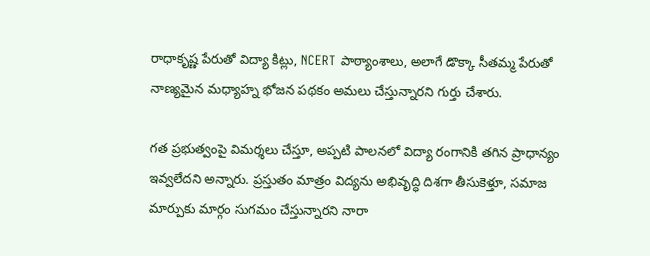రాధాకృష్ణ పేరుతో విద్యా కిట్లు, NCERT పాఠ్యాంశాలు, అలాగే డొక్కా సీతమ్మ పేరుతో నాణ్యమైన మధ్యాహ్న భోజన పథకం అమలు చేస్తున్నారని గుర్తు చేశారు.

గత ప్రభుత్వంపై విమర్శలు చేస్తూ, అప్పటి పాలనలో విద్యా రంగానికి తగిన ప్రాధాన్యం ఇవ్వలేదని అన్నారు. ప్రస్తుతం మాత్రం విద్యను అభివృద్ధి దిశగా తీసుకెళ్తూ, సమాజ మార్పుకు మార్గం సుగమం చేస్తున్నారని నారా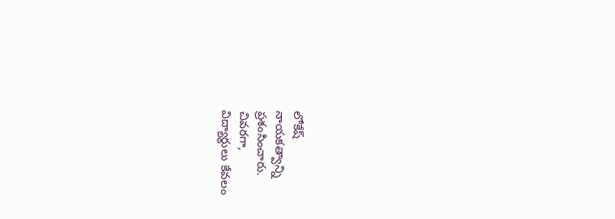లోకేష్ నాయకత్వాన్ని ప్రశంసించారు. చివరగా, విద్యార్థులు కేవలం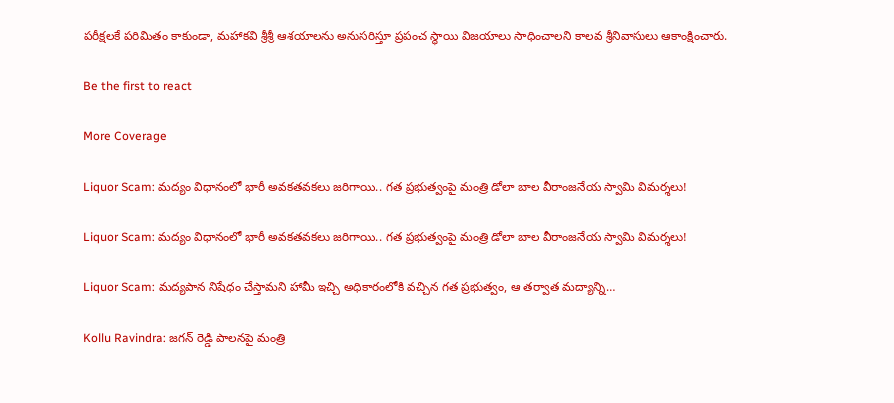పరీక్షలకే పరిమితం కాకుండా, మహాకవి శ్రీశ్రీ ఆశయాలను అనుసరిస్తూ ప్రపంచ స్థాయి విజయాలు సాధించాలని కాలవ శ్రీనివాసులు ఆకాంక్షించారు.

Be the first to react

More Coverage

Liquor Scam: మద్యం విధానంలో భారీ అవకతవకలు జరిగాయి.. గత ప్రభుత్వంపై మంత్రి డోలా బాల వీరాంజనేయ స్వామి విమర్శలు!

Liquor Scam: మద్యం విధానంలో భారీ అవకతవకలు జరిగాయి.. గత ప్రభుత్వంపై మంత్రి డోలా బాల వీరాంజనేయ స్వామి విమర్శలు!

Liquor Scam: మద్యపాన నిషేధం చేస్తామని హామీ ఇచ్చి అధికారంలోకి వచ్చిన గత ప్రభుత్వం, ఆ తర్వాత మద్యాన్ని…

Kollu Ravindra: జగన్ రెడ్డి పాలనపై మంత్రి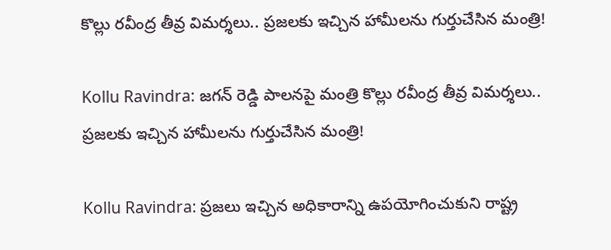కొల్లు రవీంద్ర తీవ్ర విమర్శలు.. ప్రజలకు ఇచ్చిన హామీలను గుర్తుచేసిన మంత్రి!

Kollu Ravindra: జగన్ రెడ్డి పాలనపై మంత్రి కొల్లు రవీంద్ర తీవ్ర విమర్శలు.. ప్రజలకు ఇచ్చిన హామీలను గుర్తుచేసిన మంత్రి!

Kollu Ravindra: ప్రజలు ఇచ్చిన అధికారాన్ని ఉపయోగించుకుని రాష్ట్ర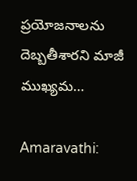ప్రయోజనాలను దెబ్బతీశారని మాజీ ముఖ్యమ…

Amaravathi: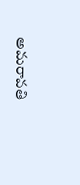అమరావతి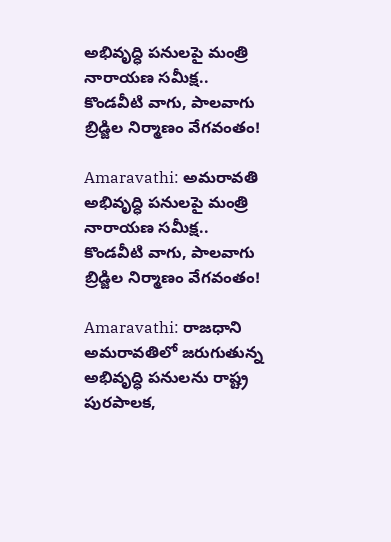అభివృద్ధి పనులపై మంత్రి నారాయణ సమీక్ష.. కొండవీటి వాగు, పాలవాగు బ్రిడ్జిల నిర్మాణం వేగవంతం!

Amaravathi: అమరావతి అభివృద్ధి పనులపై మంత్రి నారాయణ సమీక్ష.. కొండవీటి వాగు, పాలవాగు బ్రిడ్జిల నిర్మాణం వేగవంతం!

Amaravathi: రాజధాని అమరావతిలో జరుగుతున్న అభివృద్ధి పనులను రాష్ట్ర పురపాలక,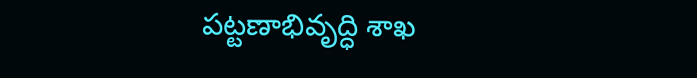పట్టణాభివృద్ధి శాఖ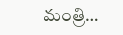మంత్రి…